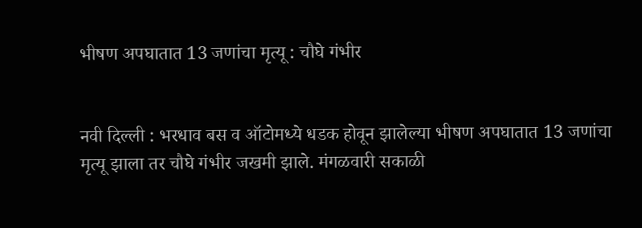भीषण अपघातात 13 जणांचा मृत्यू : चौघे गंभीर


नवी दिल्ली : भरधाव बस व ऑटोमध्ये धडक होवून झालेल्या भीषण अपघातात 13 जणांचा मृत्यू झाला तर चौघे गंभीर जखमी झाले. मंगळवारी सकाळी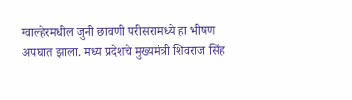ग्वाल्हेरमधील जुनी छावणी परीसरामध्ये हा भीषण अपघात झाला. मध्य प्रदेशचे मुख्यमंत्री शिवराज सिंह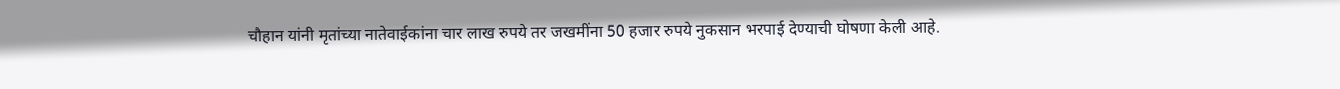चौहान यांनी मृतांच्या नातेवाईकांना चार लाख रुपये तर जखमींना 50 हजार रुपये नुकसान भरपाई देण्याची घोषणा केली आहे.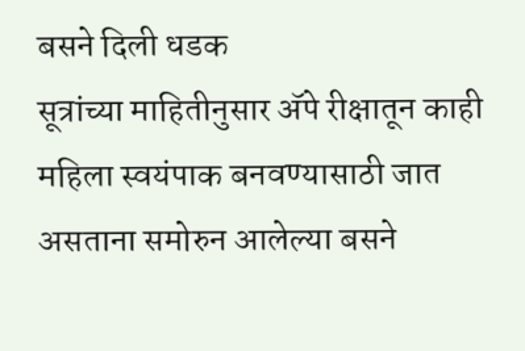बसने दिली धडक
सूत्रांच्या माहितीनुसार अ‍ॅपे रीक्षातून काही महिला स्वयंपाक बनवण्यासाठी जात असताना समोरुन आलेल्या बसने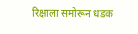रिक्षाला समोरून धडक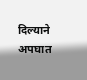दिल्याने अपघात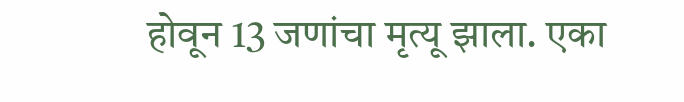होवून 13 जणांचा मृत्यू झाला. एका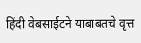हिंदी वेबसाईटने याबाबतचे वृत्त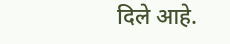दिले आहे.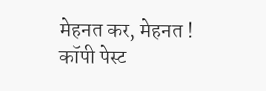मेहनत कर, मेहनत ! कॉपी पेस्ट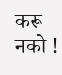करू नको !